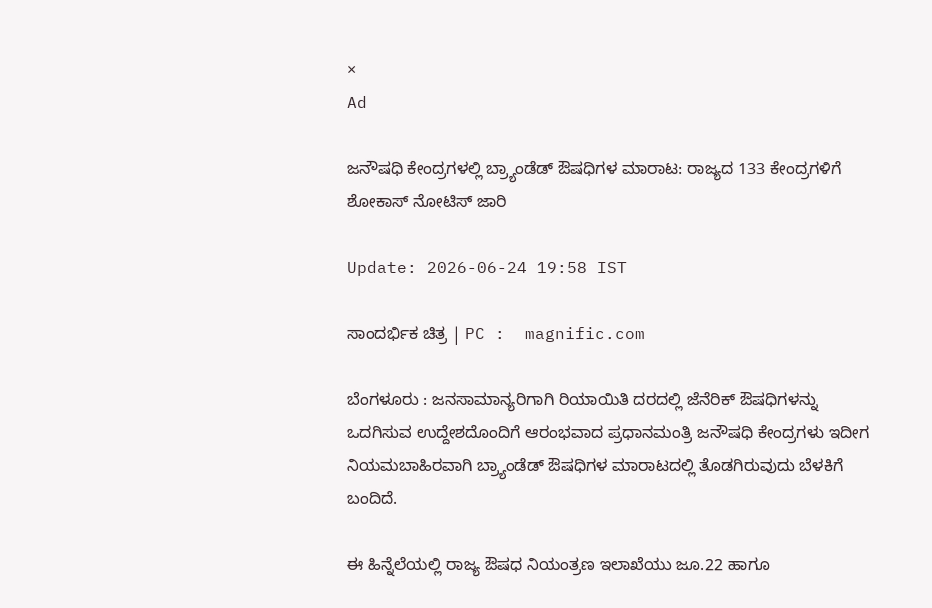×
Ad

ಜನೌಷಧಿ ಕೇಂದ್ರಗಳಲ್ಲಿ ಬ್ರ್ಯಾಂಡೆಡ್ ಔಷಧಿಗಳ ಮಾರಾಟ: ರಾಜ್ಯದ 133 ಕೇಂದ್ರಗಳಿಗೆ ಶೋಕಾಸ್ ನೋಟಿಸ್ ಜಾರಿ

Update: 2026-06-24 19:58 IST

ಸಾಂದರ್ಭಿಕ ಚಿತ್ರ | PC :  magnific.com

ಬೆಂಗಳೂರು : ಜನಸಾಮಾನ್ಯರಿಗಾಗಿ ರಿಯಾಯಿತಿ ದರದಲ್ಲಿ ಜೆನೆರಿಕ್ ಔಷಧಿಗಳನ್ನು ಒದಗಿಸುವ ಉದ್ದೇಶದೊಂದಿಗೆ ಆರಂಭವಾದ ಪ್ರಧಾನಮಂತ್ರಿ ಜನೌಷಧಿ ಕೇಂದ್ರಗಳು ಇದೀಗ ನಿಯಮಬಾಹಿರವಾಗಿ ಬ್ರ್ಯಾಂಡೆಡ್ ಔಷಧಿಗಳ ಮಾರಾಟದಲ್ಲಿ ತೊಡಗಿರುವುದು ಬೆಳಕಿಗೆ ಬಂದಿದೆ.

ಈ ಹಿನ್ನೆಲೆಯಲ್ಲಿ ರಾಜ್ಯ ಔಷಧ ನಿಯಂತ್ರಣ ಇಲಾಖೆಯು ಜೂ.22 ಹಾಗೂ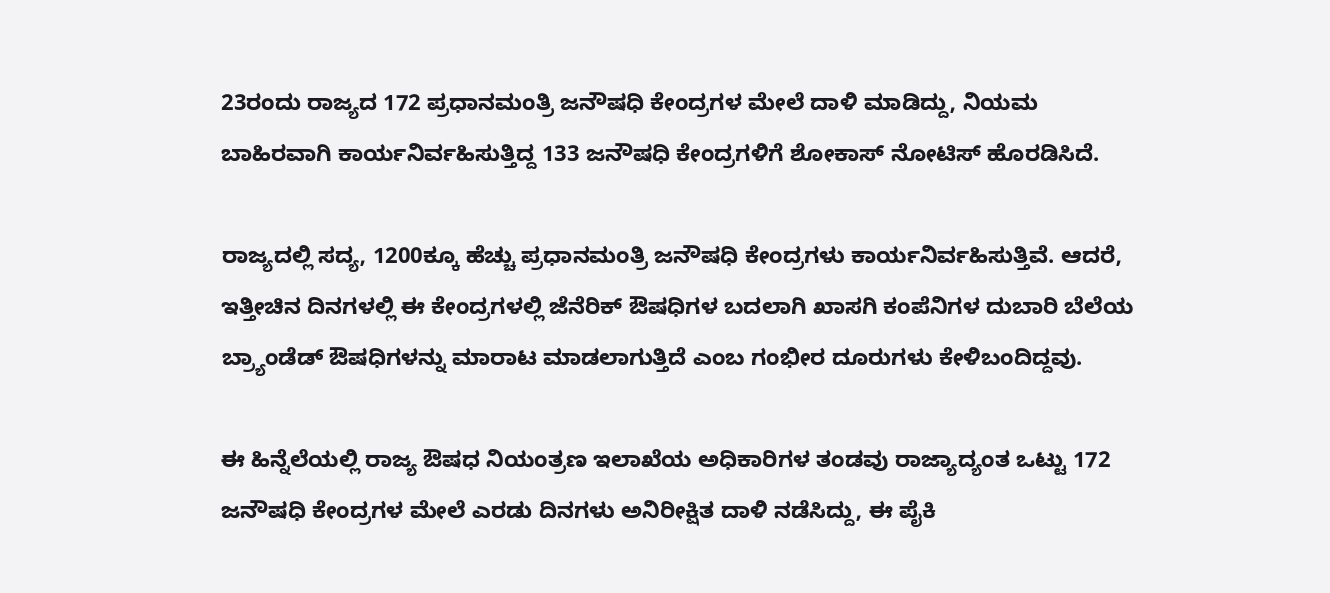23ರಂದು ರಾಜ್ಯದ 172 ಪ್ರಧಾನಮಂತ್ರಿ ಜನೌಷಧಿ ಕೇಂದ್ರಗಳ ಮೇಲೆ ದಾಳಿ ಮಾಡಿದ್ದು, ನಿಯಮ ಬಾಹಿರವಾಗಿ ಕಾರ್ಯನಿರ್ವಹಿಸುತ್ತಿದ್ದ 133 ಜನೌಷಧಿ ಕೇಂದ್ರಗಳಿಗೆ ಶೋಕಾಸ್ ನೋಟಿಸ್ ಹೊರಡಿಸಿದೆ.

ರಾಜ್ಯದಲ್ಲಿ ಸದ್ಯ, 1200ಕ್ಕೂ ಹೆಚ್ಚು ಪ್ರಧಾನಮಂತ್ರಿ ಜನೌಷಧಿ ಕೇಂದ್ರಗಳು ಕಾರ್ಯನಿರ್ವಹಿಸುತ್ತಿವೆ. ಆದರೆ, ಇತ್ತೀಚಿನ ದಿನಗಳಲ್ಲಿ ಈ ಕೇಂದ್ರಗಳಲ್ಲಿ ಜೆನೆರಿಕ್ ಔಷಧಿಗಳ ಬದಲಾಗಿ ಖಾಸಗಿ ಕಂಪೆನಿಗಳ ದುಬಾರಿ ಬೆಲೆಯ ಬ್ರ್ಯಾಂಡೆಡ್ ಔಷಧಿಗಳನ್ನು ಮಾರಾಟ ಮಾಡಲಾಗುತ್ತಿದೆ ಎಂಬ ಗಂಭೀರ ದೂರುಗಳು ಕೇಳಿಬಂದಿದ್ದವು.

ಈ ಹಿನ್ನೆಲೆಯಲ್ಲಿ ರಾಜ್ಯ ಔಷಧ ನಿಯಂತ್ರಣ ಇಲಾಖೆಯ ಅಧಿಕಾರಿಗಳ ತಂಡವು ರಾಜ್ಯಾದ್ಯಂತ ಒಟ್ಟು 172 ಜನೌಷಧಿ ಕೇಂದ್ರಗಳ ಮೇಲೆ ಎರಡು ದಿನಗಳು ಅನಿರೀಕ್ಷಿತ ದಾಳಿ ನಡೆಸಿದ್ದು, ಈ ಪೈಕಿ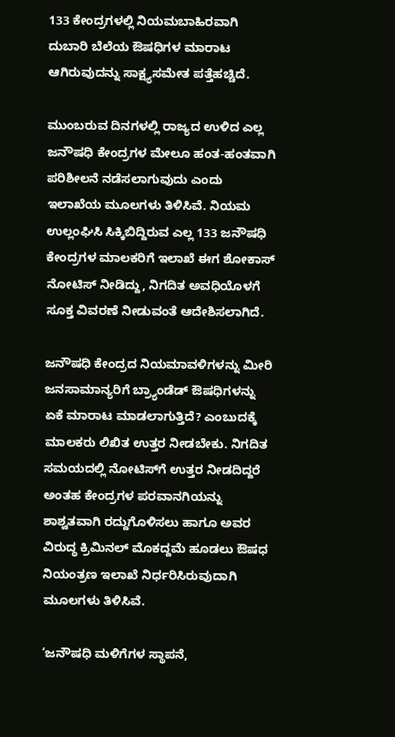133 ಕೇಂದ್ರಗಳಲ್ಲಿ ನಿಯಮಬಾಹಿರವಾಗಿ ದುಬಾರಿ ಬೆಲೆಯ ಔಷಧಿಗಳ ಮಾರಾಟ ಆಗಿರುವುದನ್ನು ಸಾಕ್ಷ್ಯಸಮೇತ ಪತ್ತೆಹಚ್ಚಿದೆ.

ಮುಂಬರುವ ದಿನಗಳಲ್ಲಿ ರಾಜ್ಯದ ಉಳಿದ ಎಲ್ಲ ಜನೌಷಧಿ ಕೇಂದ್ರಗಳ ಮೇಲೂ ಹಂತ-ಹಂತವಾಗಿ ಪರಿಶೀಲನೆ ನಡೆಸಲಾಗುವುದು ಎಂದು ಇಲಾಖೆಯ ಮೂಲಗಳು ತಿಳಿಸಿವೆ. ನಿಯಮ ಉಲ್ಲಂಘಿಸಿ ಸಿಕ್ಕಿಬಿದ್ದಿರುವ ಎಲ್ಲ 133 ಜನೌಷಧಿ ಕೇಂದ್ರಗಳ ಮಾಲಕರಿಗೆ ಇಲಾಖೆ ಈಗ ಶೋಕಾಸ್ ನೋಟಿಸ್ ನೀಡಿದ್ದು, ನಿಗದಿತ ಅವಧಿಯೊಳಗೆ ಸೂಕ್ತ ವಿವರಣೆ ನೀಡುವಂತೆ ಆದೇಶಿಸಲಾಗಿದೆ.

ಜನೌಷಧಿ ಕೇಂದ್ರದ ನಿಯಮಾವಳಿಗಳನ್ನು ಮೀರಿ ಜನಸಾಮಾನ್ಯರಿಗೆ ಬ್ರ್ಯಾಂಡೆಡ್ ಔಷಧಿಗಳನ್ನು ಏಕೆ ಮಾರಾಟ ಮಾಡಲಾಗುತ್ತಿದೆ? ಎಂಬುದಕ್ಕೆ ಮಾಲಕರು ಲಿಖಿತ ಉತ್ತರ ನೀಡಬೇಕು. ನಿಗದಿತ ಸಮಯದಲ್ಲಿ ನೋಟಿಸ್‍ಗೆ ಉತ್ತರ ನೀಡದಿದ್ದರೆ ಅಂತಹ ಕೇಂದ್ರಗಳ ಪರವಾನಗಿಯನ್ನು ಶಾಶ್ವತವಾಗಿ ರದ್ದುಗೊಳಿಸಲು ಹಾಗೂ ಅವರ ವಿರುದ್ಧ ಕ್ರಿಮಿನಲ್ ಮೊಕದ್ದಮೆ ಹೂಡಲು ಔಷಧ ನಿಯಂತ್ರಣ ಇಲಾಖೆ ನಿರ್ಧರಿಸಿರುವುದಾಗಿ ಮೂಲಗಳು ತಿಳಿಸಿವೆ.

‘ಜನೌಷಧಿ ಮಳಿಗೆಗಳ ಸ್ಥಾಪನೆ,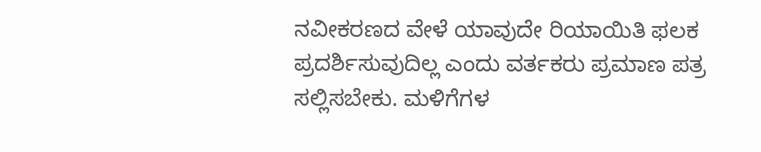ನವೀಕರಣದ ವೇಳೆ ಯಾವುದೇ ರಿಯಾಯಿತಿ ಫಲಕ ಪ್ರದರ್ಶಿಸುವುದಿಲ್ಲ ಎಂದು ವರ್ತಕರು ಪ್ರಮಾಣ ಪತ್ರ ಸಲ್ಲಿಸಬೇಕು. ಮಳಿಗೆಗಳ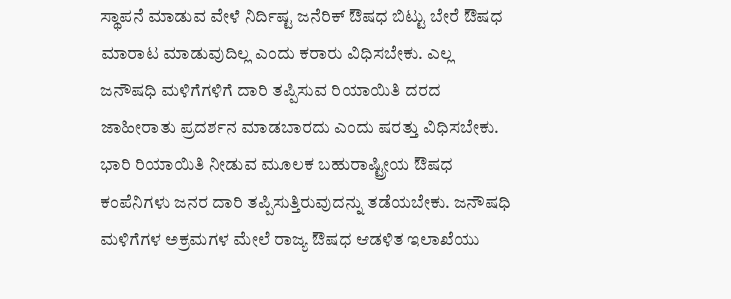ಸ್ಥಾಪನೆ ಮಾಡುವ ವೇಳೆ ನಿರ್ದಿಷ್ಟ ಜನೆರಿಕ್ ಔಷಧ ಬಿಟ್ಟು ಬೇರೆ ಔಷಧ ಮಾರಾಟ ಮಾಡುವುದಿಲ್ಲ ಎಂದು ಕರಾರು ವಿಧಿಸಬೇಕು. ಎಲ್ಲ ಜನೌಷಧಿ ಮಳಿಗೆಗಳಿಗೆ ದಾರಿ ತಪ್ಪಿಸುವ ರಿಯಾಯಿತಿ ದರದ ಜಾಹೀರಾತು ಪ್ರದರ್ಶನ ಮಾಡಬಾರದು ಎಂದು ಷರತ್ತು ವಿಧಿಸಬೇಕು. ಭಾರಿ ರಿಯಾಯಿತಿ ನೀಡುವ ಮೂಲಕ ಬಹುರಾಷ್ಟ್ರೀಯ ಔಷಧ ಕಂಪೆನಿಗಳು ಜನರ ದಾರಿ ತಪ್ಪಿಸುತ್ತಿರುವುದನ್ನು ತಡೆಯಬೇಕು. ಜನೌಷಧಿ ಮಳಿಗೆಗಳ ಅಕ್ರಮಗಳ ಮೇಲೆ ರಾಜ್ಯ ಔಷಧ ಆಡಳಿತ ಇಲಾಖೆಯು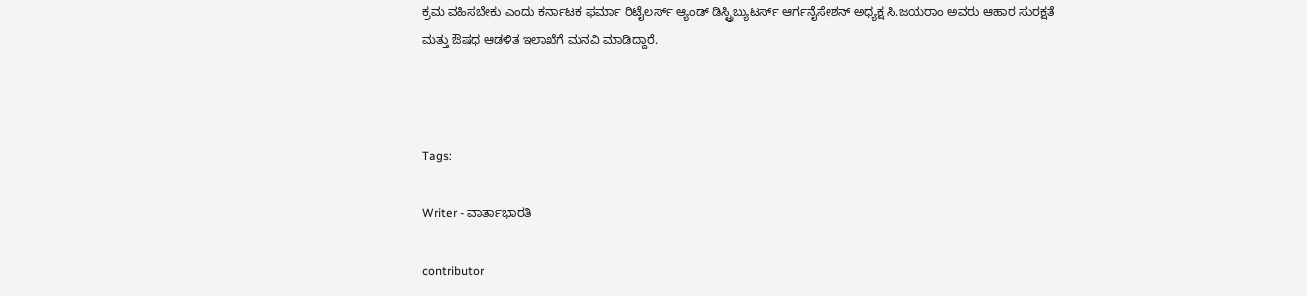ಕ್ರಮ ವಹಿಸಬೇಕು ಎಂದು ಕರ್ನಾಟಕ ಫರ್ಮಾ ರಿಟೈಲರ್ಸ್ ಆ್ಯಂಡ್ ಡಿಸ್ಟ್ರಿಬ್ಯುಟರ್ಸ್ ಆರ್ಗನೈಸೇಶನ್ ಅಧ್ಯಕ್ಷ ಸಿ.ಜಯರಾಂ ಅವರು ಆಹಾರ ಸುರಕ್ಷತೆ ಮತ್ತು ಔಷಧ ಆಡಳಿತ ಇಲಾಖೆಗೆ ಮನವಿ ಮಾಡಿದ್ದಾರೆ.



Tags:

Writer - ವಾರ್ತಾಭಾರತಿ

contributor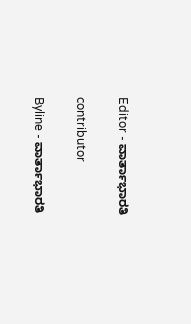Editor - ವಾರ್ತಾಭಾರತಿ

contributor

Byline - ವಾರ್ತಾಭಾರತಿ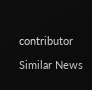contributor

Similar News